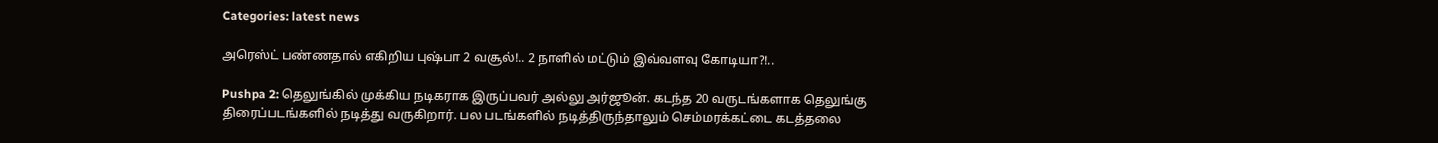Categories: latest news

அரெஸ்ட் பண்ணதால் எகிறிய புஷ்பா 2 வசூல்!.. 2 நாளில் மட்டும் இவ்வளவு கோடியா?!..

Pushpa 2: தெலுங்கில் முக்கிய நடிகராக இருப்பவர் அல்லு அர்ஜூன். கடந்த 20 வருடங்களாக தெலுங்கு திரைப்படங்களில் நடித்து வருகிறார். பல படங்களில் நடித்திருந்தாலும் செம்மரக்கட்டை கடத்தலை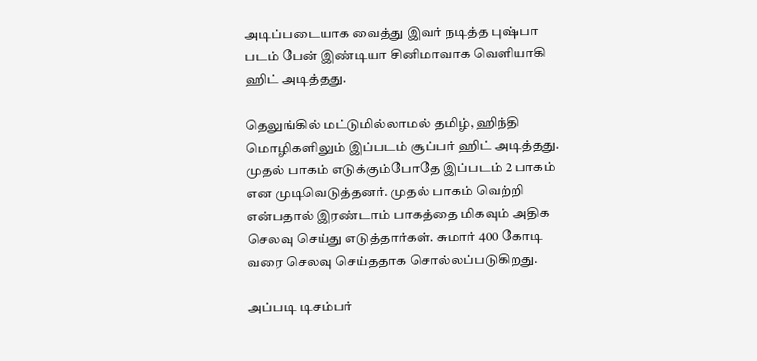அடிப்படையாக வைத்து இவர் நடித்த புஷ்பா படம் பேன் இண்டியா சினிமாவாக வெளியாகி ஹிட் அடித்தது.

தெலுங்கில் மட்டுமில்லாமல் தமிழ், ஹிந்தி மொழிகளிலும் இப்படம் சூப்பர் ஹிட் அடித்தது. முதல் பாகம் எடுக்கும்போதே இப்படம் 2 பாகம் என முடிவெடுத்தனர். முதல் பாகம் வெற்றி என்பதால் இரண்டாம் பாகத்தை மிகவும் அதிக செலவு செய்து எடுத்தார்கள். சுமார் 400 கோடி வரை செலவு செய்ததாக சொல்லப்படுகிறது.

அப்படி டிசம்பர்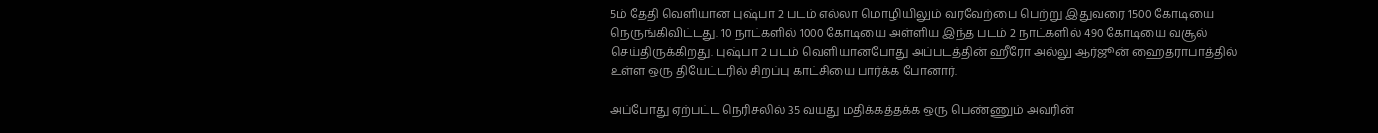5ம் தேதி வெளியான புஷ்பா 2 படம் எல்லா மொழியிலும் வரவேற்பை பெற்று இதுவரை 1500 கோடியை நெருங்கிவிட்டது. 10 நாட்களில் 1000 கோடியை அள்ளிய இந்த படம் 2 நாட்களில் 490 கோடியை வசூல் செய்திருக்கிறது. புஷ்பா 2 படம் வெளியானபோது அப்படத்தின் ஹீரோ அல்லு ஆர்ஜூன் ஹைதராபாத்தில் உள்ள ஒரு தியேட்டரில் சிறப்பு காட்சியை பார்க்க போனார்.

அப்போது ஏற்பட்ட நெரிசலில் 35 வயது மதிக்கத்தக்க ஒரு பெண்ணும் அவரின்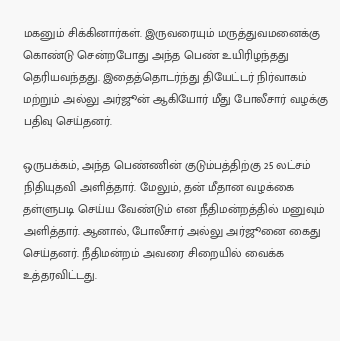மகனும் சிக்கினார்கள். இருவரையும் மருத்துவமனைக்கு கொண்டு சென்றபோது அந்த பெண் உயிரிழந்தது தெரியவந்தது. இதைத்தொடர்ந்து தியேட்டர் நிர்வாகம் மற்றும் அல்லு அர்ஜூன் ஆகியோர் மீது போலீசார் வழக்கு பதிவு செய்தனர்.

ஒருபக்கம், அந்த பெண்ணின் குடும்பத்திற்கு 25 லட்சம் நிதியுதவி அளித்தார். மேலும், தன் மீதான வழக்கை தள்ளுபடி செய்ய வேண்டும் என நீதிமன்றத்தில் மனுவும் அளித்தார். ஆனால், போலீசார் அல்லு அர்ஜூனை கைது செய்தனர். நீதிமன்றம் அவரை சிறையில் வைக்க உத்தரவிட்டது.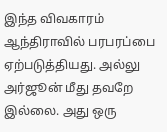இந்த விவகாரம் ஆந்திராவில் பரபரப்பை ஏற்படுத்தியது. அல்லு அர்ஜூன் மீது தவறே இல்லை. அது ஒரு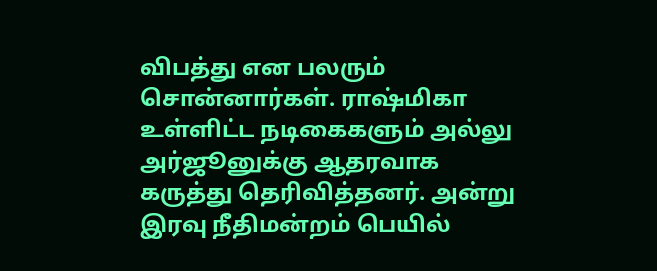விபத்து என பலரும் சொன்னார்கள். ராஷ்மிகா உள்ளிட்ட நடிகைகளும் அல்லு அர்ஜூனுக்கு ஆதரவாக கருத்து தெரிவித்தனர். அன்று இரவு நீதிமன்றம் பெயில்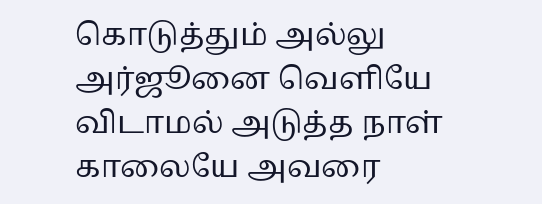கொடுத்தும் அல்லு அர்ஜூனை வெளியே விடாமல் அடுத்த நாள் காலையே அவரை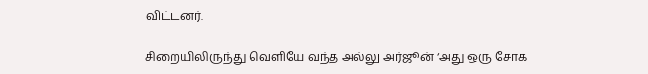விட்டனர்.

சிறையிலிருந்து வெளியே வந்த அல்லு அர்ஜூன் ‘அது ஒரு சோக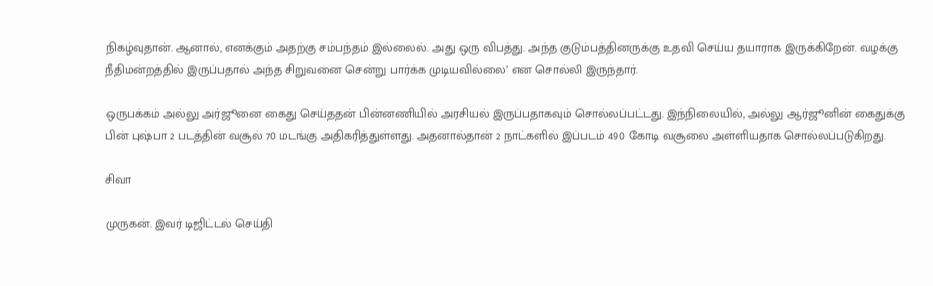நிகழ்வுதான். ஆனால், எனக்கும் அதற்கு சம்பந்தம் இல்லைல். அது ஒரு விபத்து. அந்த குடும்பத்தினருக்கு உதவி செய்ய தயாராக இருக்கிறேன். வழக்கு நீதிமன்றத்தில் இருப்பதால் அந்த சிறுவனை சென்று பார்க்க முடியவில்லை’ என சொல்லி இருந்தார்.

ஒருபக்கம் அல்லு அர்ஜூனை கைது செய்ததன் பின்னணியில் அரசியல் இருப்பதாகவும் சொல்லப்பட்டது. இந்நிலையில், அல்லு ஆர்ஜூனின் கைதுக்கு பின் புஷ்பா 2 படத்தின் வசூல் 70 மடங்கு அதிகரித்துள்ளது. அதனால்தான் 2 நாட்களில் இப்படம் 490 கோடி வசூலை அள்ளியதாக சொல்லப்படுகிறது.

சிவா

முருகன். இவர் டிஜிட்டல் செய்தி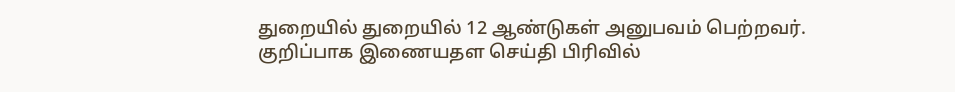துறையில் துறையில் 12 ஆண்டுகள் அனுபவம் பெற்றவர். குறிப்பாக இணையதள செய்தி பிரிவில்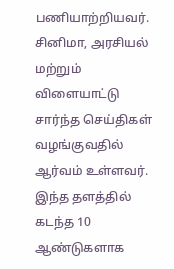பணியாற்றியவர். சினிமா, அரசியல் மற்றும் விளையாட்டு சார்ந்த செய்திகள் வழங்குவதில் ஆர்வம் உள்ளவர். இந்த தளத்தில் கடந்த 10 ஆண்டுகளாக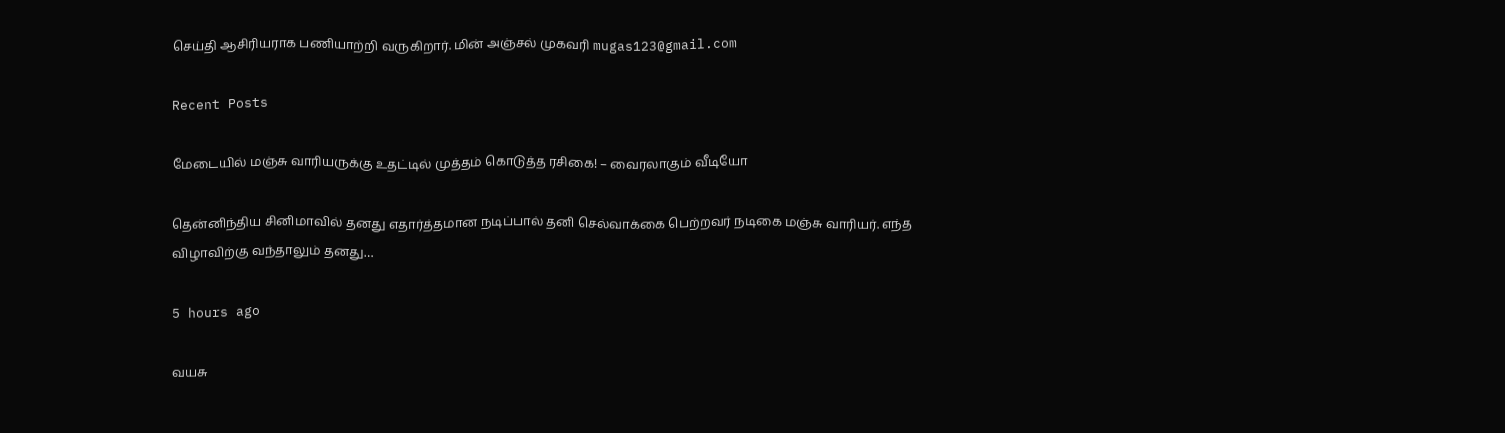செய்தி ஆசிரியராக பணியாற்றி வருகிறார். மின் அஞ்சல் முகவரி mugas123@gmail.com

Recent Posts

மேடையில் மஞ்சு வாரியருக்கு உதட்டில் முத்தம் கொடுத்த ரசிகை! – வைரலாகும் வீடியோ

தென்னிந்திய சினிமாவில் தனது எதார்த்தமான நடிப்பால் தனி செல்வாக்கை பெற்றவர் நடிகை மஞ்சு வாரியர். எந்த விழாவிற்கு வந்தாலும் தனது…

5 hours ago

வயசு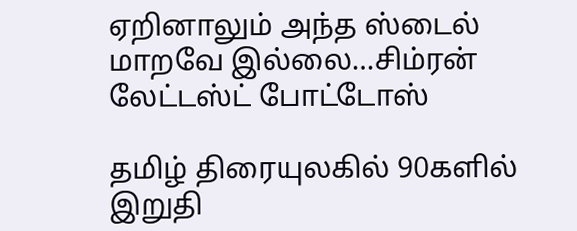ஏறினாலும் அந்த ஸ்டைல் மாறவே இல்லை…சிம்ரன் லேட்டஸ்ட் போட்டோஸ்

தமிழ் திரையுலகில் 90களில் இறுதி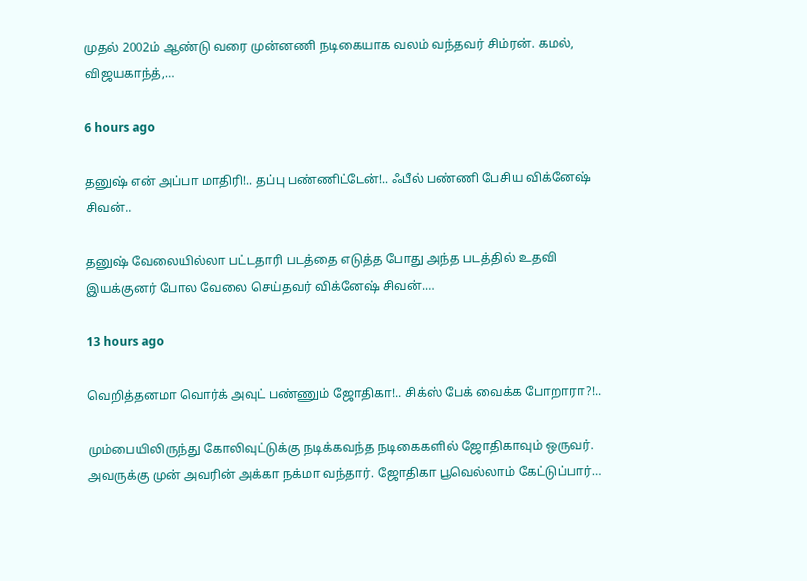முதல் 2002ம் ஆண்டு வரை முன்னணி நடிகையாக வலம் வந்தவர் சிம்ரன். கமல், விஜயகாந்த்,…

6 hours ago

தனுஷ் என் அப்பா மாதிரி!.. தப்பு பண்ணிட்டேன்!.. ஃபீல் பண்ணி பேசிய விக்னேஷ் சிவன்..

தனுஷ் வேலையில்லா பட்டதாரி படத்தை எடுத்த போது அந்த படத்தில் உதவி இயக்குனர் போல வேலை செய்தவர் விக்னேஷ் சிவன்.…

13 hours ago

வெறித்தனமா வொர்க் அவுட் பண்ணும் ஜோதிகா!.. சிக்ஸ் பேக் வைக்க போறாரா?!..

மும்பையிலிருந்து கோலிவுட்டுக்கு நடிக்கவந்த நடிகைகளில் ஜோதிகாவும் ஒருவர். அவருக்கு முன் அவரின் அக்கா நக்மா வந்தார். ஜோதிகா பூவெல்லாம் கேட்டுப்பார்…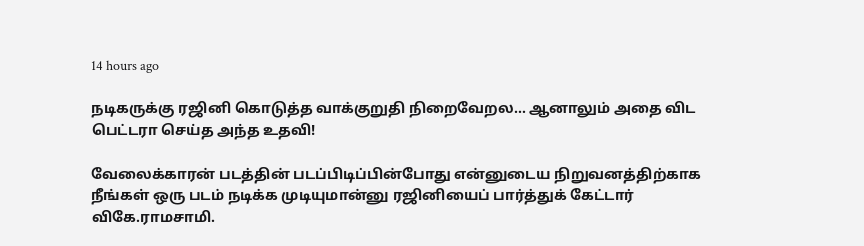14 hours ago

நடிகருக்கு ரஜினி கொடுத்த வாக்குறுதி நிறைவேறல… ஆனாலும் அதை விட பெட்டரா செய்த அந்த உதவி!

வேலைக்காரன் படத்தின் படப்பிடிப்பின்போது என்னுடைய நிறுவனத்திற்காக நீங்கள் ஒரு படம் நடிக்க முடியுமான்னு ரஜினியைப் பார்த்துக் கேட்டார் விகே.ராமசாமி.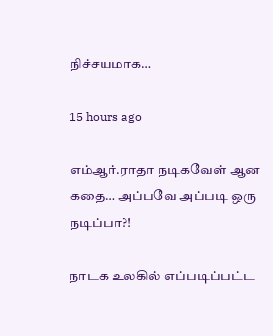நிச்சயமாக…

15 hours ago

எம்ஆர்.ராதா நடிகவேள் ஆன கதை… அப்பவே அப்படி ஒரு நடிப்பா?!

நாடக உலகில் எப்படிப்பட்ட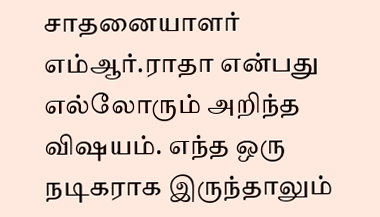சாதனையாளர் எம்ஆர்.ராதா என்பது எல்லோரும் அறிந்த விஷயம். எந்த ஒரு நடிகராக இருந்தாலும்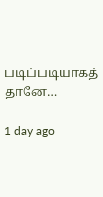படிப்படியாகத் தானே…

1 day ago